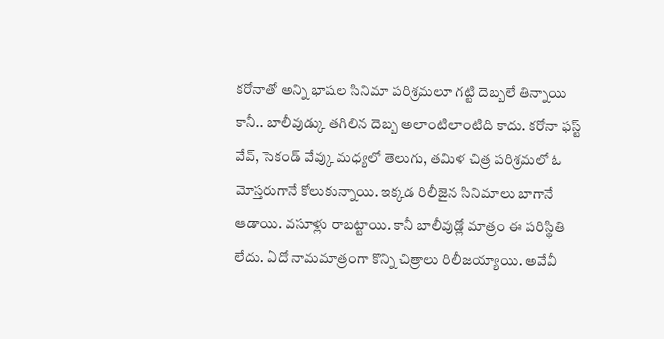కరోనాతో అన్ని భాషల సినిమా పరిశ్రమలూ గట్టి దెబ్బలే తిన్నాయి కానీ.. బాలీవుడ్కు తగిలిన దెబ్బ అలాంటిలాంటిది కాదు. కరోనా ఫస్ట్ వేవ్, సెకండ్ వేవ్కు మధ్యలో తెలుగు, తమిళ చిత్ర పరిశ్రమలో ఓ మోస్తరుగానే కోలుకున్నాయి. ఇక్కడ రిలీజైన సినిమాలు బాగానే ఆడాయి. వసూళ్లు రాబట్టాయి. కానీ బాలీవుడ్లో మాత్రం ఈ పరిస్థితి లేదు. ఏదో నామమాత్రంగా కొన్ని చిత్రాలు రిలీజయ్యాయి. అవేవీ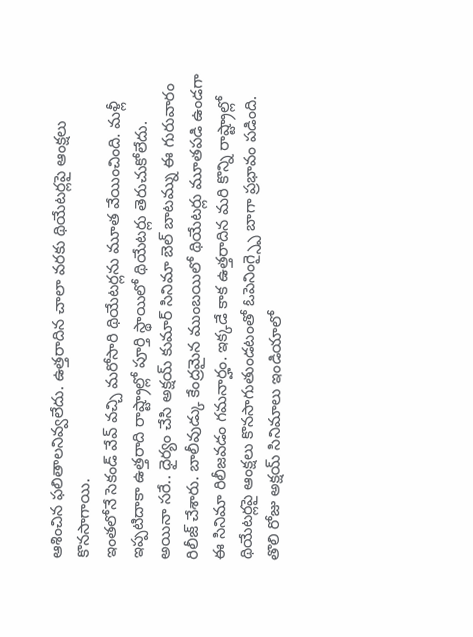ఆశించిన ఫలితాలనివ్వలేదు. ఉత్తరాదిన చాలా వరకు థియేటర్లపై ఆంక్షలు కొనసాగాయి.
ఇంతలోనే సెకండ్ వేవ్ వచ్చి మరోసారి థియేటర్లను మూత వేయించింది. మళ్లీ ఇప్పటిదాకా ఉత్తరాది రాష్ట్రాల్లో పూర్తి స్థాయిలో థియేటర్లు తెరుచుకోలేదు. అయినా సరే.. ధైర్యం చేసి అక్షయ్ కుమార్ సినిమా బెల్ బాటమ్ను ఈ గురువారం రిలీజ్ చేశారు. బాలీవుడ్కు కేంద్రమైన ముంబయిలో థియేటర్లు మూతపడి ఉండగా ఈ సినిమా రిలీజవడం గమనార్హం. ఇక్కడే కాక ఉత్తరాదిన మరి కొన్ని రాష్ట్రాల్లో థియేటర్లపై ఆంక్షలు కొనసాగుతుండటంతో ఓపెనింగ్స్పై బాగా ప్రభావం పడింది.
తొలి రోజు అక్షయ్ సినిమాలు ఇండియాలో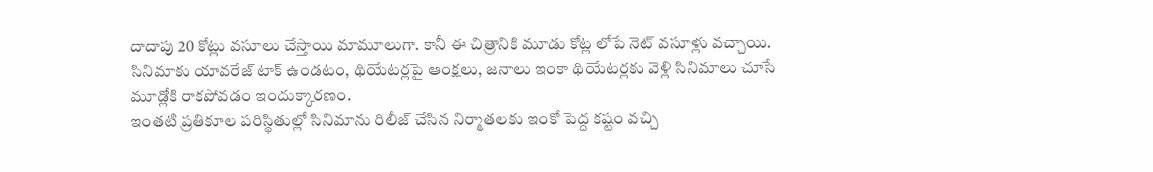దాదాపు 20 కోట్లు వసూలు చేస్తాయి మామూలుగా. కానీ ఈ చిత్రానికి మూడు కోట్ల లోపే నెట్ వసూళ్లు వచ్చాయి. సినిమాకు యావరేజ్ టాక్ ఉండటం, థియేటర్లపై ఆంక్షలు, జనాలు ఇంకా థియేటర్లకు వెళ్లి సినిమాలు చూసే మూడ్లోకి రాకపోవడం ఇందుక్కారణం.
ఇంతటి ప్రతికూల పరిస్థితుల్లో సినిమాను రిలీజ్ చేసిన నిర్మాతలకు ఇంకో పెద్ద కష్టం వచ్చి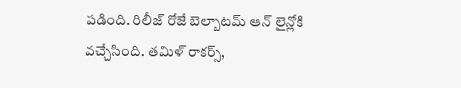పడింది. రిలీజ్ రోజే బెల్బాటమ్ ఆన్ లైన్లోకి వచ్చేసింది. తమిళ్ రాకర్స్,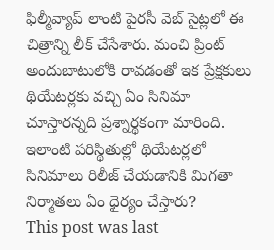ఫిల్మీవ్యాప్ లాంటి పైరసీ వెబ్ సైట్లలో ఈ చిత్రాన్ని లీక్ చేసేశారు. మంచి ప్రింట్ అందుబాటులోకి రావడంతో ఇక ప్రేక్షకులు థియేటర్లకు వచ్చి ఏం సినిమా చూస్తారన్నది ప్రశ్నార్థకంగా మారింది. ఇలాంటి పరిస్థితుల్లో థియేటర్లలో సినిమాలు రిలీజ్ చేయడానికి మిగతా నిర్మాతలు ఏం ధైర్యం చేస్తారు?
This post was last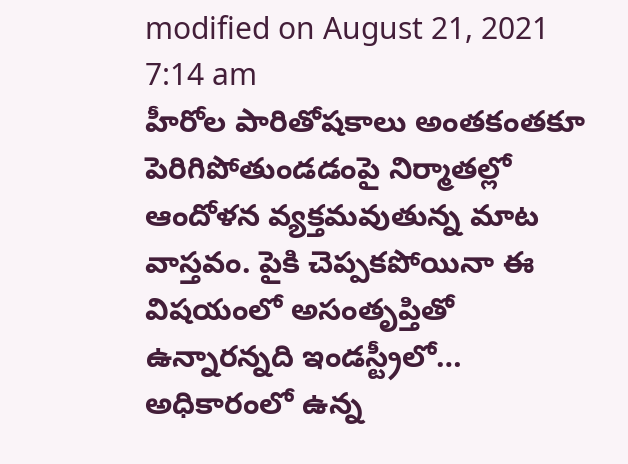modified on August 21, 2021 7:14 am
హీరోల పారితోషకాలు అంతకంతకూ పెరిగిపోతుండడంపై నిర్మాతల్లో ఆందోళన వ్యక్తమవుతున్న మాట వాస్తవం. పైకి చెప్పకపోయినా ఈ విషయంలో అసంతృప్తితో ఉన్నారన్నది ఇండస్ట్రీలో…
అధికారంలో ఉన్న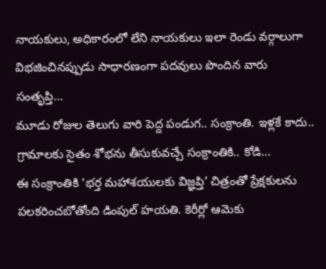నాయకులు, అధికారంలో లేని నాయకులు ఇలా రెండు వర్గాలుగా విభజించినప్పుడు సాధారణంగా పదవులు పొందిన వారు సంతృప్తి…
మూడు రోజుల తెలుగు వారి పెద్ద పండుగ.. సంక్రాంతి. ఇళ్లకే కాదు.. గ్రామాలకు సైతం శోభను తీసుకువచ్చే సంక్రాంతికి.. కోడి…
ఈ సంక్రాంతికి ‘భర్త మహాశయులకు విజ్ఞప్తి’ చిత్రంతో ప్రేక్షకులను పలకరించబోతోంది డింపుల్ హయతి. కెరీర్లో ఆమెకు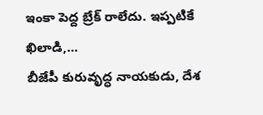ఇంకా పెద్ద బ్రేక్ రాలేదు. ఇప్పటికే ఖిలాడి,…
బీజేపీ కురువృద్ధ నాయకుడు, దేశ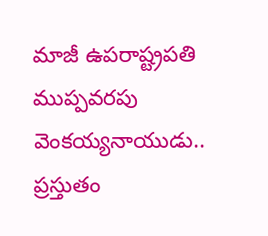మాజీ ఉపరాష్ట్రపతి ముప్పవరపు వెంకయ్యనాయుడు.. ప్రస్తుతం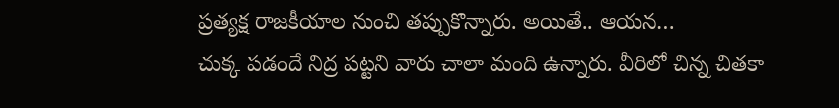ప్రత్యక్ష రాజకీయాల నుంచి తప్పుకొన్నారు. అయితే.. ఆయన…
చుక్క పడందే నిద్ర పట్టని వారు చాలా మంది ఉన్నారు. వీరిలో చిన్న చితకా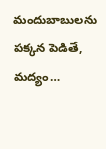మందుబాబులను పక్కన పెడితే, మద్యం…